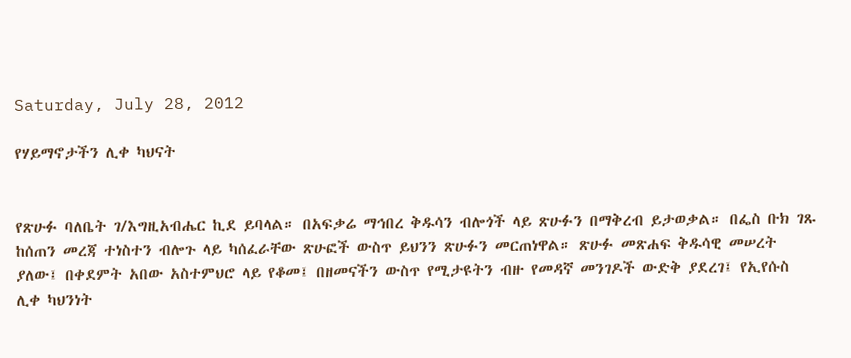Saturday, July 28, 2012

የሃይማኖታችን ሊቀ ካህናት


የጽሁፉ ባለቤት ገ/እግዚአብሔር ኪደ ይባላል። በአፍቃሬ ማኅበረ ቅዱሳን ብሎጎች ላይ ጽሁፉን በማቅረብ ይታወቃል። በፌስ ቡክ ገጹ ከሰጠን መረጃ ተነስተን ብሎጉ ላይ ካሰፈራቸው ጽሁፎች ውስጥ ይህንን ጽሁፉን መርጠነዋል። ጽሁፉ መጽሐፍ ቅዱሳዊ መሠረት ያለው፤ በቀደምት አበው አስተምህሮ ላይ የቆመ፤ በዘመናችን ውስጥ የሚታዩትን ብዙ የመዳኛ መንገዶች ውድቅ ያደረገ፤ የኢየሱስ ሊቀ ካህንነት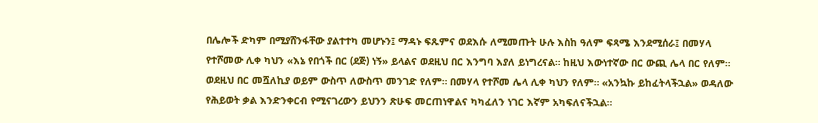በሌሎች ድካም በሚያሸንፋቸው ያልተተካ መሆኑን፤ ማዳኑ ፍጹምና ወደእሱ ለሚመጡት ሁሉ እስከ ዓለም ፍጻሜ እንደሚሰራ፤ በመሃላ የተሾመው ሊቀ ካህን «እኔ የበጎች በር (ደጅ) ነኝ» ይላልና ወደዚህ በር እንግባ እያለ ይነግረናል። ከዚህ እውነተኛው በር ውጪ ሌላ በር የለም።  ወደዚህ በር መሿለኪያ ወይም ውስጥ ለውስጥ መንገድ የለም። በመሃላ የተሾመ ሌላ ሊቀ ካህን የለም። «አንኳኩ ይከፈትላችኋል» ወዳለው የሕይወት ቃል እንድንቀርብ የሚናገረውን ይህንን ጽሁፍ መርጠነዋልና ካካፈለን ነገር እኛም አካፍለናችኋል።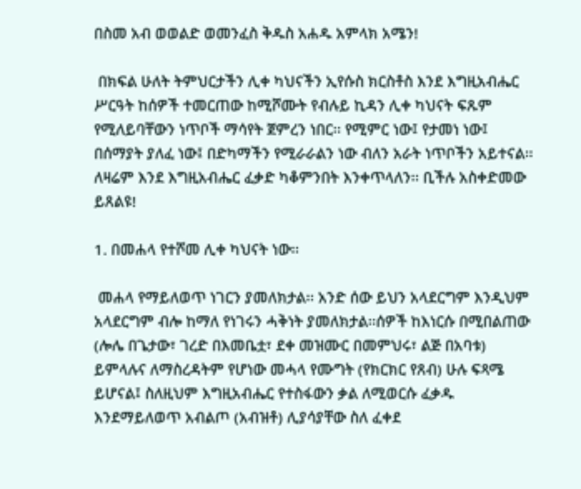በስመ አብ ወወልድ ወመንፈስ ቅዱስ አሐዱ አምላክ አሜን!

 በክፍል ሁለት ትምህርታችን ሊቀ ካህናችን ኢየሱስ ክርስቶስ እንደ እግዚአብሔር ሥርዓት ከሰዎች ተመርጠው ከሚሾሙት የብሉይ ኪዳን ሊቀ ካህናት ፍጹም የሚለይባቸውን ነጥቦች ማሳየት ጀምረን ነበር፡፡ የሚምር ነው፤ የታመነ ነው፤ በሰማያት ያለፈ ነው፤ በድካማችን የሚራራልን ነው ብለን አራት ነጥቦችን አይተናል፡፡ ለዛሬም እንደ እግዚአብሔር ፈቃድ ካቆምንበት እንቀጥላለን፡፡ ቢችሉ አስቀድመው ይጸልዩ!

1. በመሐላ የተሾመ ሊቀ ካህናት ነው፡፡

 መሐላ የማይለወጥ ነገርን ያመለክታል፡፡ አንድ ሰው ይህን አላደርግም እንዲህም አላደርግም ብሎ ከማለ የነገሩን ሓቅነት ያመለክታል፡፡ሰዎች ከእነርሱ በሚበልጠው (ሎሌ በጌታው፣ ገረድ በእመቤቷ፣ ደቀ መዝሙር በመምህሩ፣ ልጅ በአባቱ) ይምላሉና ለማስረዳትም የሆነው መሓላ የሙግት (የክርክር የጸብ) ሁሉ ፍጻሜ ይሆናል፤ ስለዚህም እግዚአብሔር የተስፋውን ቃል ለሚወርሱ ፈቃዱ እንደማይለወጥ አብልጦ (አብዝቶ) ሊያሳያቸው ስለ ፈቀደ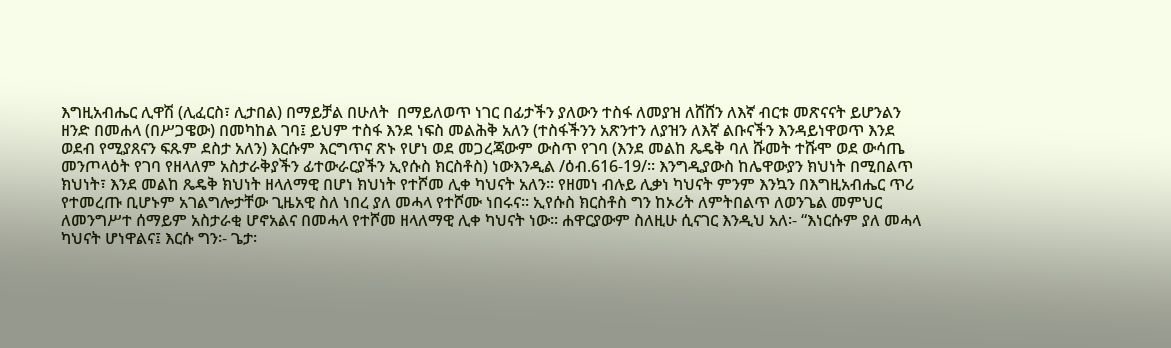እግዚአብሔር ሊዋሽ (ሊፈርስ፣ ሊታበል) በማይቻል በሁለት  በማይለወጥ ነገር በፊታችን ያለውን ተስፋ ለመያዝ ለሸሸን ለእኛ ብርቱ መጽናናት ይሆንልን ዘንድ በመሐላ (በሥጋዌው) በመካከል ገባ፤ ይህም ተስፋ እንደ ነፍስ መልሕቅ አለን (ተስፋችንን አጽንተን ለያዝን ለእኛ ልቡናችን እንዳይነዋወጥ እንደ ወደብ የሚያጸናን ፍጹም ደስታ አለን) እርሱም እርግጥና ጽኑ የሆነ ወደ መጋረጃውም ውስጥ የገባ (እንደ መልከ ጼዴቅ ባለ ሹመት ተሹሞ ወደ ውሳጤ መንጦላዕት የገባ የዘላለም አስታራቅያችን ፊተውራርያችን ኢየሱስ ክርስቶስ) ነውእንዲል /ዕብ.616-19/፡፡ እንግዲያውስ ከሌዋውያን ክህነት በሚበልጥ ክህነት፣ እንደ መልከ ጼዴቅ ክህነት ዘላለማዊ በሆነ ክህነት የተሾመ ሊቀ ካህናት አለን፡፡ የዘመነ ብሉይ ሊቃነ ካህናት ምንም እንኳን በእግዚአብሔር ጥሪ የተመረጡ ቢሆኑም አገልግሎታቸው ጊዜአዊ ስለ ነበረ ያለ መሓላ የተሾሙ ነበሩና፡፡ ኢየሱስ ክርስቶስ ግን ከኦሪት ለምትበልጥ ለወንጌል መምህር ለመንግሥተ ሰማይም አስታራቂ ሆኖአልና በመሓላ የተሾመ ዘላለማዊ ሊቀ ካህናት ነው፡፡ ሐዋርያውም ስለዚሁ ሲናገር እንዲህ አለ፡- “እነርሱም ያለ መሓላ ካህናት ሆነዋልና፤ እርሱ ግን፡- ጌታ፡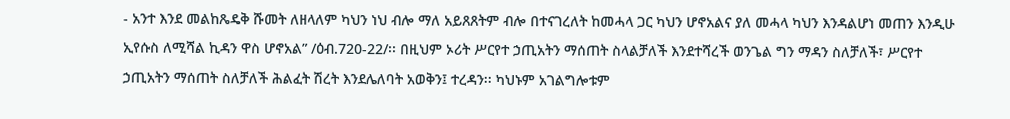- አንተ እንደ መልከጼዴቅ ሹመት ለዘላለም ካህን ነህ ብሎ ማለ አይጸጸትም ብሎ በተናገረለት ከመሓላ ጋር ካህን ሆኖአልና ያለ መሓላ ካህን እንዳልሆነ መጠን እንዲሁ ኢየሱስ ለሚሻል ኪዳን ዋስ ሆኖአል” /ዕብ.720-22/፡፡ በዚህም ኦሪት ሥርየተ ኃጢአትን ማሰጠት ስላልቻለች እንደተሻረች ወንጌል ግን ማዳን ስለቻለች፣ ሥርየተ ኃጢአትን ማሰጠት ስለቻለች ሕልፈት ሽረት እንደሌለባት አወቅን፤ ተረዳን፡፡ ካህኑም አገልግሎቱም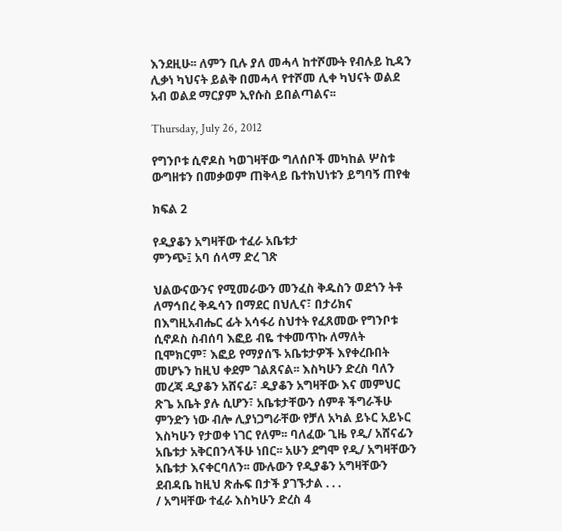እንደዚሁ፡፡ ለምን ቢሉ ያለ መሓላ ከተሾሙት የብሉይ ኪዳን ሊቃነ ካህናት ይልቅ በመሓላ የተሾመ ሊቀ ካህናት ወልደ አብ ወልደ ማርያም ኢየሱስ ይበልጣልና፡፡

Thursday, July 26, 2012

የግንቦቱ ሲኖዶስ ካወገዛቸው ግለሰቦች መካከል ሦስቱ ውግዘቱን በመቃወም ጠቅላይ ቤተክህነቱን ይግባኝ ጠየቁ

ክፍል 2

የዲያቆን አግዛቸው ተፈራ አቤቱታ
ምንጭ፤ አባ ሰላማ ድረ ገጽ

ህልውናውንና የሚመራውን መንፈስ ቅዱስን ወደጎን ትቶ ለማኅበረ ቅዱሳን በማደር በህሊና፣ በታሪክና በእግዚአብሔር ፊት አሳፋሪ ስህተት የፈጸመው የግንቦቱ ሲኖዶስ ስብሰባ እፎይ ብዬ ተቀመጥኩ ለማለት ቢሞክርም፣ እፎይ የማያሰኙ አቤቱታዎች እየቀረቡበት መሆኑን ከዚህ ቀደም ገልጸናል፡፡ እስካሁን ድረስ ባለን መረጃ ዲያቆን አሸናፊ፣ ዲያቆን አግዛቸው እና መምህር ጽጌ አቤት ያሉ ሲሆን፣ አቤቱታቸውን ሰምቶ ችግራችሁ ምንድን ነው ብሎ ሊያነጋግራቸው የቻለ አካል ይኑር አይኑር እስካሁን የታወቀ ነገር የለም፡፡ ባለፈው ጊዜ የዲ/ አሸናፊን አቤቱታ አቅርበንላችሁ ነበር፡፡ አሁን ደግሞ የዲ/ አግዛቸውን አቤቱታ እናቀርባለን፡፡ ሙሉውን የዲያቆን አግዛቸውን ደብዳቤ ከዚህ ጽሑፍ በታች ያገኙታል . . .
/ አግዛቸው ተፈራ እስካሁን ድረስ 4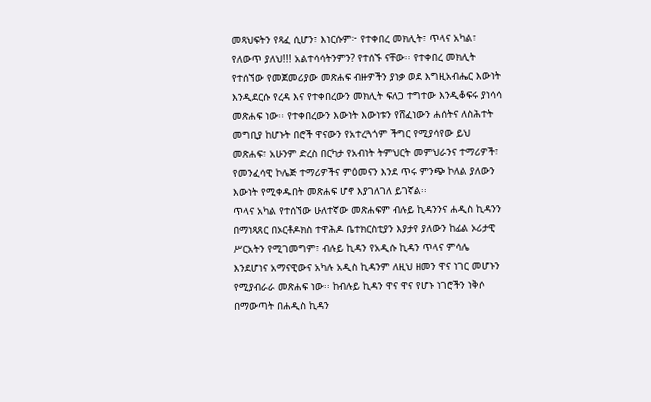መጻህፍትን የጻፈ ሲሆን፣ እነርሱም፦ የተቀበረ መክሊት፣ ጥላና አካል፣ የለውጥ ያለህ!!! አልተሳሳትንምን? የተሰኙ ናቸው፡፡ የተቀበረ መክሊት የተሰኘው የመጀመሪያው መጽሐፍ ብዙዎችን ያነቃ ወደ እግዚአብሔር እውነት እንዲደርሱ የረዳ እና የተቀበረውን መክሊት ፍለጋ ተግተው እንዲቆፍሩ ያነሳሳ መጽሐፍ ነው፡፡ የተቀበረውን እውነት እውነቱን የሸፈነውን ሐሰትና ለስሕተት መግቢያ ከሆኑት በሮች ዋናውን የአተረጓጎም ችግር የሚያሳየው ይህ መጽሐፍ፣ አሁንም ድረስ በርካታ የአብነት ትምህርት መምህራንና ተማሪዎች፣ የመንፈሳዊ ኮሌጅ ተማሪዎችና ምዕመናን እንደ ጥሩ ምንጭ ኮለል ያለውን እውነት የሚቀዱበት መጽሐፍ ሆኖ እያገለገለ ይገኛል፡፡
ጥላና አካል የተሰኘው ሁለተኛው መጽሐፍም ብሉይ ኪዳንንና ሐዲስ ኪዳንን በማነጻጸር በኦርቶዶክስ ተዋሕዶ ቤተክርስቲያን እያታየ ያለውን ከፊል ኦሪታዊ ሥርአትን የሚገመግም፣ ብሉይ ኪዳን የአዲሱ ኪዳን ጥላና ምሳሌ እንደሆነና አማናዊውና አካሉ አዲስ ኪዳንም ለዚህ ዘመን ዋና ነገር መሆኑን የሚያብራራ መጽሐፍ ነው፡፡ ከብሉይ ኪዳን ዋና ዋና የሆኑ ነገሮችን ነቅሶ በማውጣት በሐዲስ ኪዳን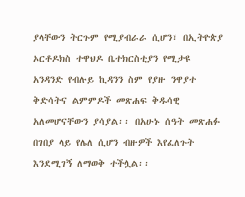ያላቸውን ትርጉም የሚያብራራ ሲሆን፣ በኢትዮጵያ ኦርቶዶክስ ተዋህዶ ቤተክርስቲያን የሚታዩ አንዳንድ የብሉይ ኪዳንን ስም የያዙ ንዋያተ ቅድሳትና ልምምዶች መጽሐፍ ቅዱሳዊ አለመሆናቸውን ያሳያል፡፡ በአሁኑ ሰዓት መጽሐፉ በገበያ ላይ የሌለ ሲሆን ብዙዎች እየፈለጉት እንደሚገኝ ለማወቅ ተችሏል፡፡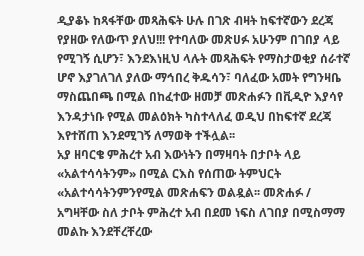ዲያቆኑ ከጻፋቸው መጻሕፍት ሁሉ በገጽ ብዛት ከፍተኛውን ደረጃ የያዘው የለውጥ ያለህ!!! የተባለው መጽሀፉ አሁንም በገበያ ላይ የሚገኝ ሲሆን፣ እንደእነዚህ ላሉት መጻሕፍት የማስታወቂያ ሰራተኛ ሆኖ እያገለገለ ያለው ማኅበረ ቅዱሳን፣ ባለፈው አመት የግንዛቤ ማስጨበጫ በሚል በከፈተው ዘመቻ መጽሐፉን በቪዲዮ እያሳየ እንዳታነቡ የሚል መልዕክት ካስተላለፈ ወዲህ በከፍተኛ ደረጃ እየተሸጠ እንደሚገኝ ለማወቅ ተችሏል፡፡
አያ ዘባርቄ ምሕረተ አብ እውነትን በማዛባት በታቦት ላይ «አልተሳሳትንም» በሚል ርእስ የሰጠው ትምህርት «አልተሳሳትንምንየሚል መጽሐፍን ወልዷል፡፡ መጽሐፉ / አግዛቸው ስለ ታቦት ምሕረተ አብ በደመ ነፍስ ለገበያ በሚስማማ መልኩ እንደቸረቸረው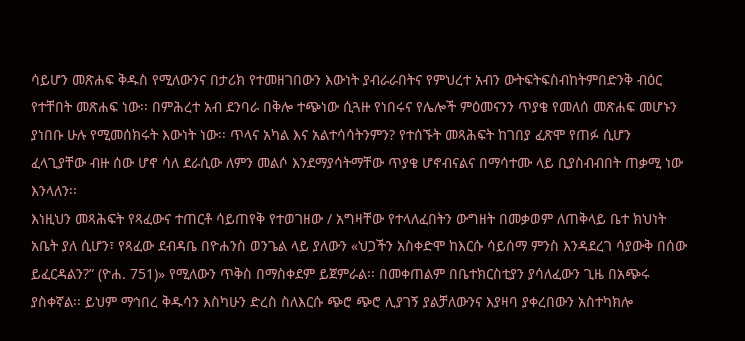ሳይሆን መጽሐፍ ቅዱስ የሚለውንና በታሪክ የተመዘገበውን እውነት ያብራራበትና የምህረተ አብን ውትፍትፍስብከትምበድንቅ ብዕር የተቸበት መጽሐፍ ነው፡፡ በምሕረተ አብ ደንባራ በቅሎ ተጭነው ሲጓዙ የነበሩና የሌሎች ምዕመናንን ጥያቄ የመለሰ መጽሐፍ መሆኑን ያነበቡ ሁሉ የሚመሰክሩት እውነት ነው፡፡ ጥላና አካል እና አልተሳሳትንምን? የተሰኙት መጻሕፍት ከገበያ ፈጽሞ የጠፉ ሲሆን ፈላጊያቸው ብዙ ሰው ሆኖ ሳለ ደራሲው ለምን መልሶ እንደማያሳትማቸው ጥያቄ ሆኖብናልና በማሳተሙ ላይ ቢያስብብበት ጠቃሚ ነው እንላለን፡፡
እነዚህን መጻሕፍት የጻፈውና ተጠርቶ ሳይጠየቅ የተወገዘው / አግዛቸው የተላለፈበትን ውግዘት በመቃወም ለጠቅላይ ቤተ ክህነት አቤት ያለ ሲሆን፣ የጻፈው ደብዳቤ በዮሐንስ ወንጌል ላይ ያለውን «ህጋችን አስቀድሞ ከእርሱ ሳይሰማ ምንስ እንዳደረገ ሳያውቅ በሰው ይፈርዳልን?” (ዮሐ. 751)» የሚለውን ጥቅስ በማስቀደም ይጀምራል፡፡ በመቀጠልም በቤተክርስቲያን ያሳለፈውን ጊዜ በአጭሩ ያስቀኛል፡፡ ይህም ማኅበረ ቅዱሳን እስካሁን ድረስ ስለእርሱ ጭሮ ጭሮ ሊያገኝ ያልቻለውንና እያዛባ ያቀረበውን አስተካክሎ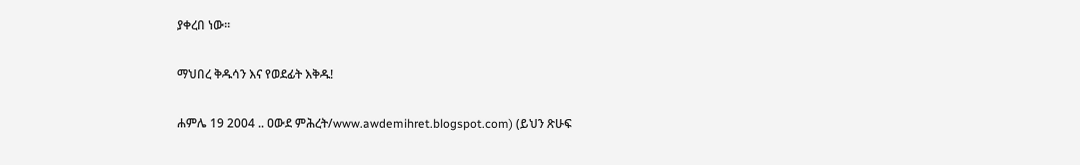ያቀረበ ነው፡፡

ማህበረ ቅዱሳን እና የወደፊት እቅዱ!

ሐምሌ 19 2004 .. ዐውደ ምሕረት/www.awdemihret.blogspot.com) (ይህን ጽሁፍ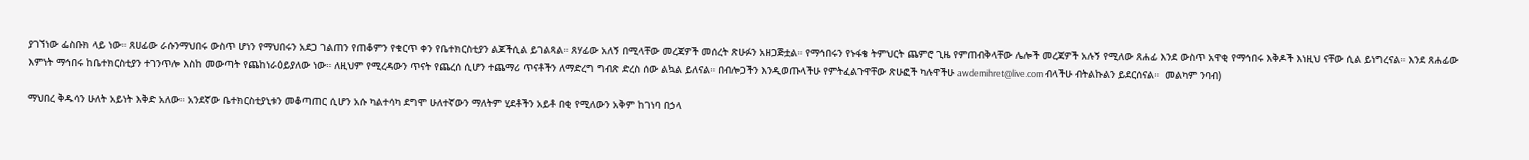ያገኘነው ፌስቡክ ላይ ነው። ጸሀፊው ራሱንማህበሩ ውስጥ ሆነን የማህበሩን አደጋ ገልጠን የጠቆምን የቁርጥ ቀን የቤተክርስቲያን ልጆችሲል ይገልጻል። ጸሃፊው አለኝ በሚላቸው መረጃዎች መሰረት ጽሁፉን አዘጋጅቷል። የማኅበሩን የኑፋቄ ትምህርት ጨምሮ ጊዜ የምጠብቅላቸው ሌሎች መረጃዎች አሉኝ የሚለው ጸሐፊ እንደ ውስጥ አዋቂ የማኅበሩ እቅዶች እነዚህ ናቸው ሲል ይነግረናል። እንደ ጸሐፊው እምነት ማኅበሩ ከቤተክርስቲያን ተገንጥሎ እስከ መውጣት የጨከነራዕይያለው ነው። ለዚህም የሚረዳውን ጥናት የጨረሰ ሲሆን ተጨማሪ ጥናቶችን ለማድረግ ግብጽ ድረስ ሰው ልኳል ይለናል። በብሎጋችን እንዲወጡላችሁ የምትፈልጉዋቸው ጽሁፎች ካሉዋችሁ awdemihret@live.com ብላችሁ ብትልኩልን ይደርሰናል።  መልካም ንባብ)

ማህበረ ቅዱሳን ሁለት አይነት እቅድ አለው። አንደኛው ቤተክርስቲያኒቱን መቆጣጠር ሲሆን አሱ ካልተሳካ ደግሞ ሁለተኛውን ማለትም ሂደቶችን አይቶ በቂ የሚለውን አቅም ከገነባ በኃላ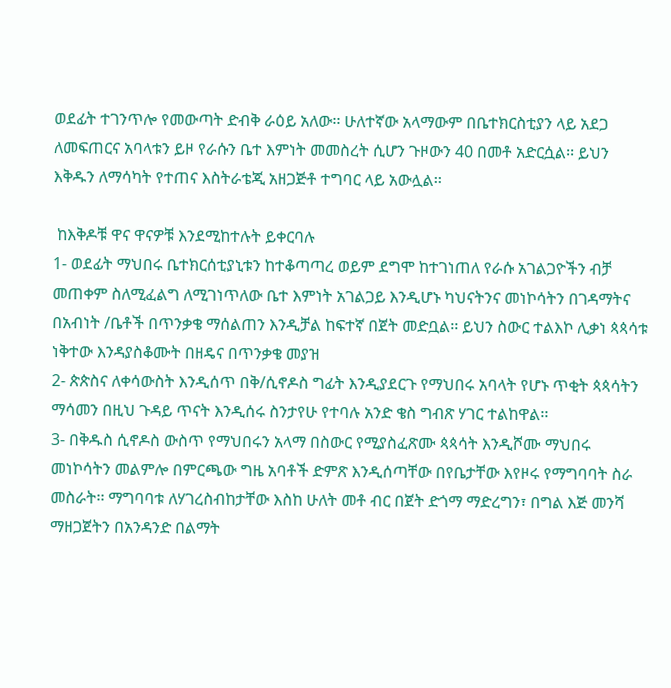ወደፊት ተገንጥሎ የመውጣት ድብቅ ራዕይ አለው፡፡ ሁለተኛው አላማውም በቤተክርስቲያን ላይ አደጋ ለመፍጠርና አባላቱን ይዞ የራሱን ቤተ እምነት መመስረት ሲሆን ጉዞውን 40 በመቶ አድርሷል፡፡ ይህን እቅዱን ለማሳካት የተጠና እስትራቴጂ አዘጋጅቶ ተግባር ላይ አውሏል፡፡

 ከእቅዶቹ ዋና ዋናዎቹ እንደሚከተሉት ይቀርባሉ
1- ወደፊት ማህበሩ ቤተክርሰቲያኒቱን ከተቆጣጣረ ወይም ደግሞ ከተገነጠለ የራሱ አገልጋዮችን ብቻ መጠቀም ስለሚፈልግ ለሚገነጥለው ቤተ እምነት አገልጋይ እንዲሆኑ ካህናትንና መነኮሳትን በገዳማትና በአብነት /ቤቶች በጥንቃቄ ማሰልጠን እንዲቻል ከፍተኛ በጀት መድቧል፡፡ ይህን ስውር ተልእኮ ሊቃነ ጳጳሳቱ ነቅተው እንዳያስቆሙት በዘዴና በጥንቃቄ መያዝ
2- ጵጵስና ለቀሳውስት እንዲሰጥ በቅ/ሲኖዶስ ግፊት እንዲያደርጉ የማህበሩ አባላት የሆኑ ጥቂት ጳጳሳትን ማሳመን በዚህ ጉዳይ ጥናት እንዲሰሩ ስንታየሁ የተባሉ አንድ ቄስ ግብጽ ሃገር ተልከዋል፡፡
3- በቅዱስ ሲኖዶስ ውስጥ የማህበሩን አላማ በስውር የሚያስፈጽሙ ጳጳሳት እንዲሾሙ ማህበሩ መነኮሳትን መልምሎ በምርጫው ግዜ አባቶች ድምጽ እንዲሰጣቸው በየቤታቸው እየዞሩ የማግባባት ስራ መስራት፡፡ ማግባባቱ ለሃገረስብከታቸው እስከ ሁለት መቶ ብር በጀት ድጎማ ማድረግን፣ በግል እጅ መንሻ ማዘጋጀትን በአንዳንድ በልማት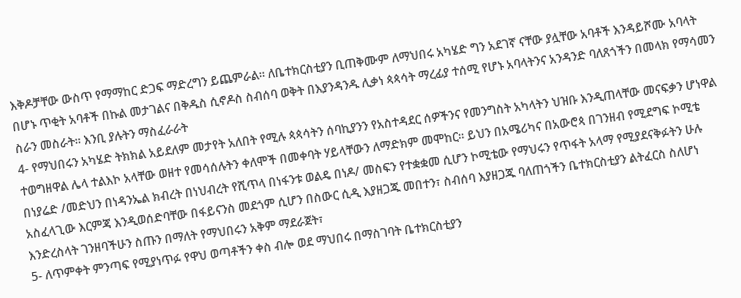እቅዶቻቸው ውስጥ የማማከር ድጋፍ ማድረግን ይጨምራል፡፡ ለቤተክርስቲያን ቢጠቅሙም ለማህበሩ አካሄድ ግን አደገኛ ናቸው ያሏቸው አባቶች እንዳይሾሙ አባላት በሆኑ ጥቂት አባቶች በኩል መታገልና በቅዱስ ሲኖዶስ ስብሰባ ወቅት በእያንዳንዱ ሊቃነ ጳጳሳት ማረፊያ ተሰሚ የሆኑ አባላትንና አንዳንድ ባለጸጎችን በመላክ የማሳመን ስራን መስራት፡፡ እንቢ ያሉትን ማስፈራራት
4- የማህበሩን አካሄድ ትክክል አይደለም መታየት አለበት የሚሉ ጳጳሳትን ሰባኪያንን የአስተዳደር ሰዎችንና የመንግስት አካላትን ህዝቡ እንዲጠላቸው መናፍቃን ሆነዋል ተወግዘዋል ሌላ ተልእኮ አላቸው ወዘተ የመሳሰሉትን ቀለሞች በመቀባት ሃይላቸውን ለማድክም መሞከር፡፡ ይህን በአሜሪካና በአውሮጳ በገንዘብ የሚደግፍ ኮሚቴ በነያሬድ /መድህን በነዳንኤል ክብረት በነህብረት የሺጥላ በነፋንቱ ወልዴ በነዶ/ መስፍን የተቋቋመ ሲሆን ኮሚቴው የማህሩን የጥፋት አላማ የሚያደናቅፉትን ሁሉ አስፈላጊው እርምጃ እንዲወሰድባቸው በፋይናንስ መደጎም ሲሆን በስውር ሲዲ እያዘጋጁ መበተን፣ ስብሰባ እያዘጋጁ ባለጠጎችን ቤተክርስቲያን ልትፈርስ ስለሆነ እንድረስላት ገንዘባችሁን ስጡን በማለት የማህበሩን አቅም ማደራጀት፣
5- ለጥምቀት ምንጣፍ የሚያነጥፉ የዋህ ወጣቶችን ቀስ ብሎ ወደ ማህበሩ በማስገባት ቤተክርስቲያን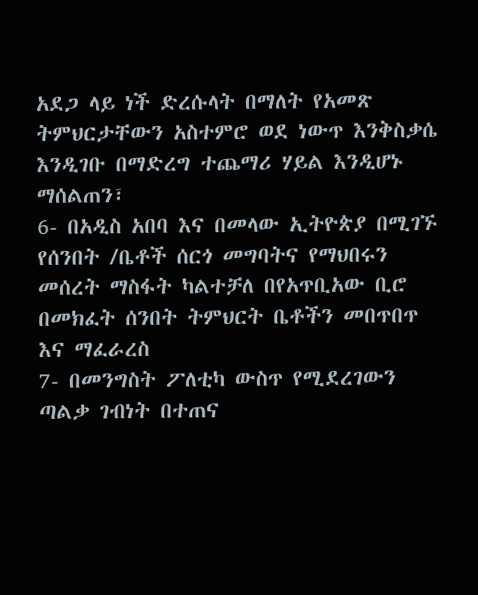አደጋ ላይ ነች ድረሱላት በማለት የአመጽ ትምህርታቸውን አስተምሮ ወደ ነውጥ እንቅስቃሴ እንዲገቡ በማድረግ ተጨማሪ ሃይል እንዲሆኑ ማሰልጠን፣
6- በአዲስ አበባ እና በመላው ኢትዮጵያ በሚገኙ የሰንበት /ቤቶች ሰርጎ መግባትና የማህበሩን መሰረት ማስፋት ካልተቻለ በየአጥቢአው ቢሮ በመክፈት ሰንበት ትምህርት ቤቶችን መበጥበጥ እና ማፈራረስ
7- በመንግስት ፖለቲካ ውስጥ የሚደረገውን ጣልቃ ገብነት በተጠና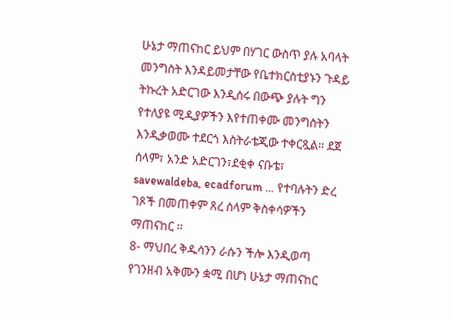ሁኔታ ማጠናከር ይህም በሃገር ውስጥ ያሉ አባላት መንግስት እንዳይመታቸው የቤተክርስቲያኑን ጉዳይ ትኩረት አድርገው እንዲሰሩ በውጭ ያሉት ግን የተለያዩ ሚዲያዎችን እየተጠቀሙ መንግስትን እንዲቃወሙ ተደርጎ እስትራቴጂው ተቀርጿል፡፡ ደጀ ሰላም፣ አንድ አድርገን፣ደቂቀ ናቡቴ፣ savewaldeba, ecadforum … የተባሉትን ድረ ገጾች በመጠቀም ጸረ ሰላም ቅስቀሳዎችን ማጠናከር ፡፡
8- ማህበረ ቅዱሳንን ራሱን ችሎ እንዲወጣ የገንዘብ አቅሙን ቋሚ በሆነ ሁኔታ ማጠናከር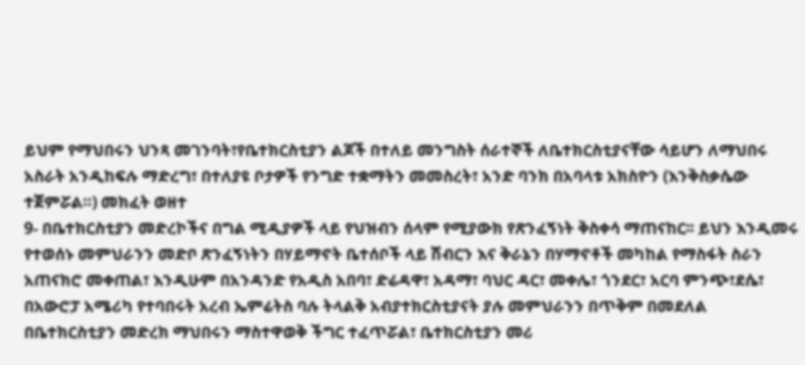ይህም የማህበሩን ህንጻ መገንባት፣የቤተክርስቲያን ልጆች በተለይ መንግስት ሰራተኞች ለቤተክርስቲያናቸው ሳይሆን ለማህበሩ አስራት አንዲከፍሉ ማድረግ፣ በተለያዩ ቦታዎች የንግድ ተቋማትን መመስረት፣ አንድ ባንክ በአባላቱ አክስዮን (እንቅስቃሴው ተጀምሯል።) መክፈት ወዘተ
9- በቤተክርስቲያን መድረኮችና በግል ሚዲያዎች ላይ የህዝብን ሰላም የሚያውክ የጽንፈኝነት ቅስቀሳ ማጠናከር፡፡ ይህን እንዲመሩ የተወሰኑ መምህራንን መድቦ ጽንፈኝነትን በሃይማኖት ቤተሰቦች ላይ ሽብርን እና ቅራኔን በሃማኖቶች መካከል የማስፋት ስራን አጠናክሮ መቀጠል፣ እንዲሁም በአንዳንድ የአዲስ አበባ፣ ድሬዳዋ፣ አዳማ፣ ባህር ዳር፣ መቀሌ፣ ጎንደር፣ አርባ ምንጭ፣ደሴ፣ በአውሮፓ አሜሪካ የተባበሩት አረብ ኤምሬትስ ባሉ ትላልቅ አብያተክርስቲያናት ያሉ መምህራንን በጥቅም በመደለል በቤተክርስቲያን መድረክ ማህበሩን ማስተዋወቅ ችግር ተፈጥሯል፣ ቤተክርስቲያን መሪ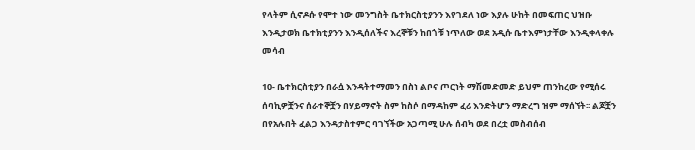የላትም ሲኖዶሱ የሞተ ነው መንግስት ቤተክርስቲያንን እየገደለ ነው እያሉ ሁከት በመፍጠር ህዝቡ እንዲታወክ ቤተክቲያንን እንዲሰለችና እረኞቹን ከበጎቹ ነጥለው ወደ አዲሱ ቤተእምነታቸው እንዲቀላቀሉ መሳብ

10- ቤተክርስቲያን በራሷ እንዳትተማመን በስነ ልቦና ጦርነት ማሽመድመድ ይህም ጠንከረው የሚሰሩ ሰባኪዎቿንና ሰራተኞቿን በሃይማኖት ስም ከስሶ በማዳከም ፈሪ እንድትሆን ማድረግ ዝም ማሰኘት፡፡ ልጆቿን በየአሉበት ፈልጋ እንዳታስተምር ባገኘችው አጋጣሚ ሁሉ ሰብካ ወደ በረቷ መስብሰብ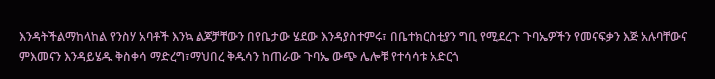እንዳትችልማከላከል የንስሃ አባቶች እንኳ ልጆቻቸውን በየቤታው ሄደው እንዳያስተምሩ፣ በቤተክርስቲያን ግቢ የሚደረጉ ጉባኤዎችን የመናፍቃን እጅ አሉባቸውና ምእመናን እንዳይሄዱ ቅስቀሳ ማድረግ፣ማህበረ ቅዱሳን ከጠራው ጉባኤ ውጭ ሌሎቹ የተሳሳቱ አድርጎ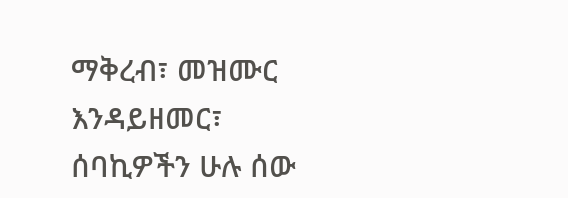ማቅረብ፣ መዝሙር እንዳይዘመር፣ ሰባኪዎችን ሁሉ ሰው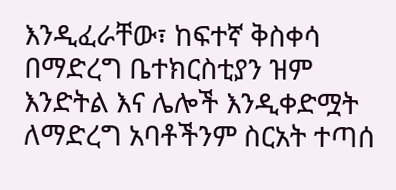እንዲፈራቸው፣ ከፍተኛ ቅስቀሳ በማድረግ ቤተክርስቲያን ዝም እንድትል እና ሌሎች እንዲቀድሟት ለማድረግ አባቶችንም ስርአት ተጣሰ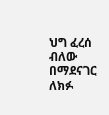ህግ ፈረሰ ብለው በማደናገር ለክፉ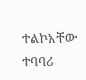ተልኮአቸው ተባባሪ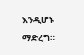እንዲሆኑ ማድረግ።